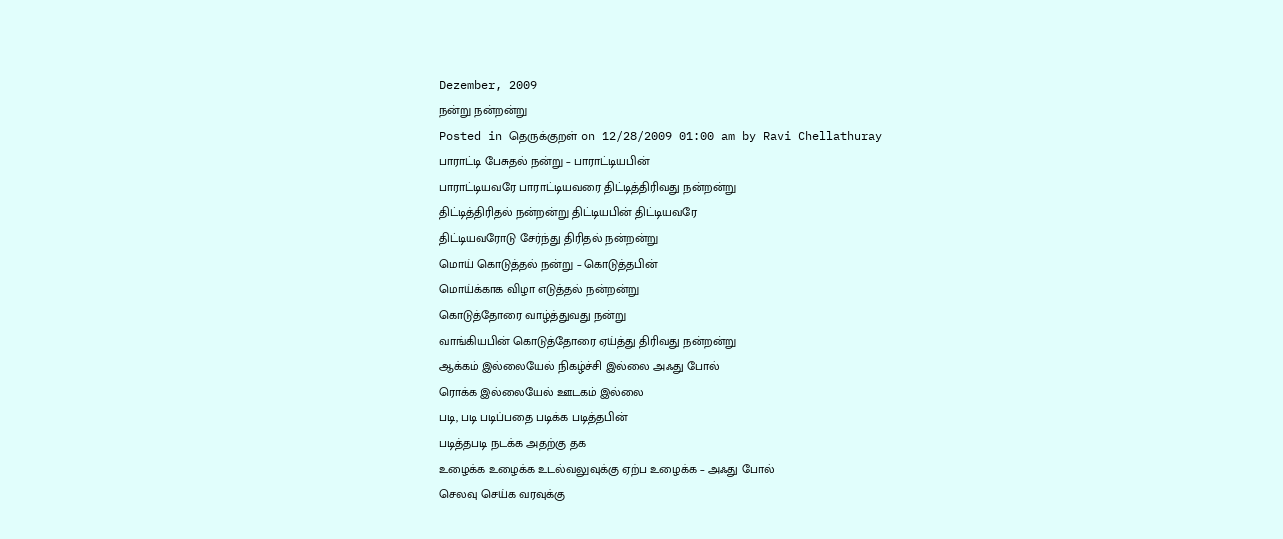Dezember, 2009
நன்று நன்றன்று
Posted in தெருக்குறள் on 12/28/2009 01:00 am by Ravi Chellathuray
பாராட்டி பேசுதல் நன்று – பாராட்டியபின்
பாராட்டியவரே பாராட்டியவரை திட்டித்திரிவது நன்றன்று
திட்டித்திரிதல் நன்றன்று திட்டியபின் திட்டியவரே
திட்டியவரோடு சேர்ந்து திரிதல் நன்றன்று
மொய் கொடுத்தல் நன்று – கொடுத்தபின்
மொய்க்காக விழா எடுத்தல் நன்றன்று
கொடுத்தோரை வாழ்த்துவது நன்று
வாங்கியபின் கொடுத்தோரை ஏய்த்து திரிவது நன்றன்று
ஆக்கம் இல்லையேல் நிகழ்ச்சி இல்லை அஃது போல்
ரொக்க இல்லையேல் ஊடகம் இல்லை
படி, படி படிப்பதை படிக்க படித்தபின்
படித்தபடி நடக்க அதற்கு தக
உழைக்க உழைக்க உடல்வலுவுக்கு ஏற்ப உழைக்க – அஃது போல்
செலவு செய்க வரவுக்கு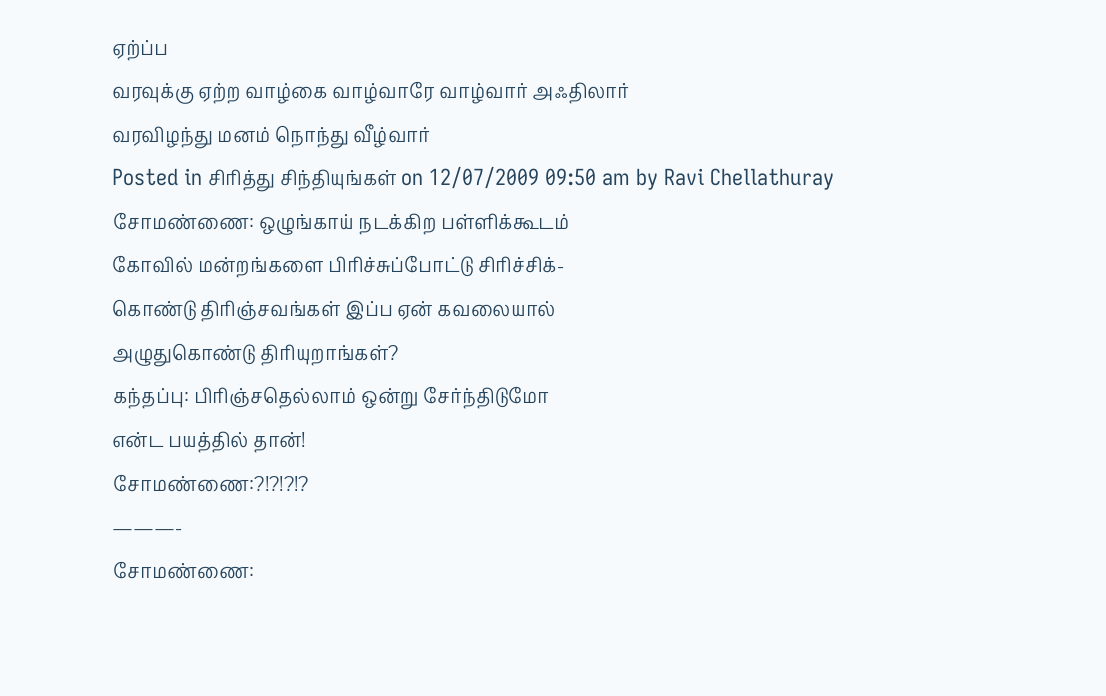ஏற்ப்ப
வரவுக்கு ஏற்ற வாழ்கை வாழ்வாரே வாழ்வார் அஃதிலார்
வரவிழந்து மனம் நொந்து வீழ்வார்
Posted in சிரித்து சிந்தியுங்கள் on 12/07/2009 09:50 am by Ravi Chellathuray
சோமண்ணை: ஒழுங்காய் நடக்கிற பள்ளிக்கூடம்
கோவில் மன்றங்களை பிரிச்சுப்போட்டு சிரிச்சிக்-
கொண்டு திரிஞ்சவங்கள் இப்ப ஏன் கவலையால்
அழுதுகொண்டு திரியுறாங்கள்?
கந்தப்பு: பிரிஞ்சதெல்லாம் ஒன்று சேர்ந்திடுமோ
என்ட பயத்தில் தான்!
சோமண்ணை:?!?!?!?
———-
சோமண்ணை: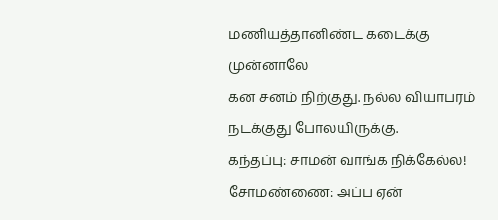மணியத்தானிண்ட கடைக்கு
முன்னாலே
கன சனம் நிற்குது. நல்ல வியாபரம்
நடக்குது போலயிருக்கு.
கந்தப்பு: சாமன் வாங்க நிக்கேல்ல!
சோமண்ணை: அப்ப ஏன்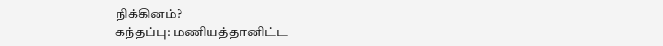நிக்கினம்?
கந்தப்பு: மணியத்தானிட்ட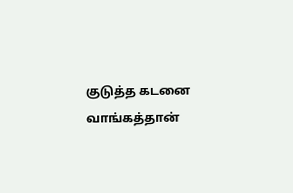குடுத்த கடனை
வாங்கத்தான்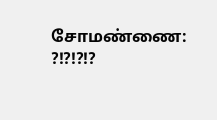சோமண்ணை: ?!?!?!?